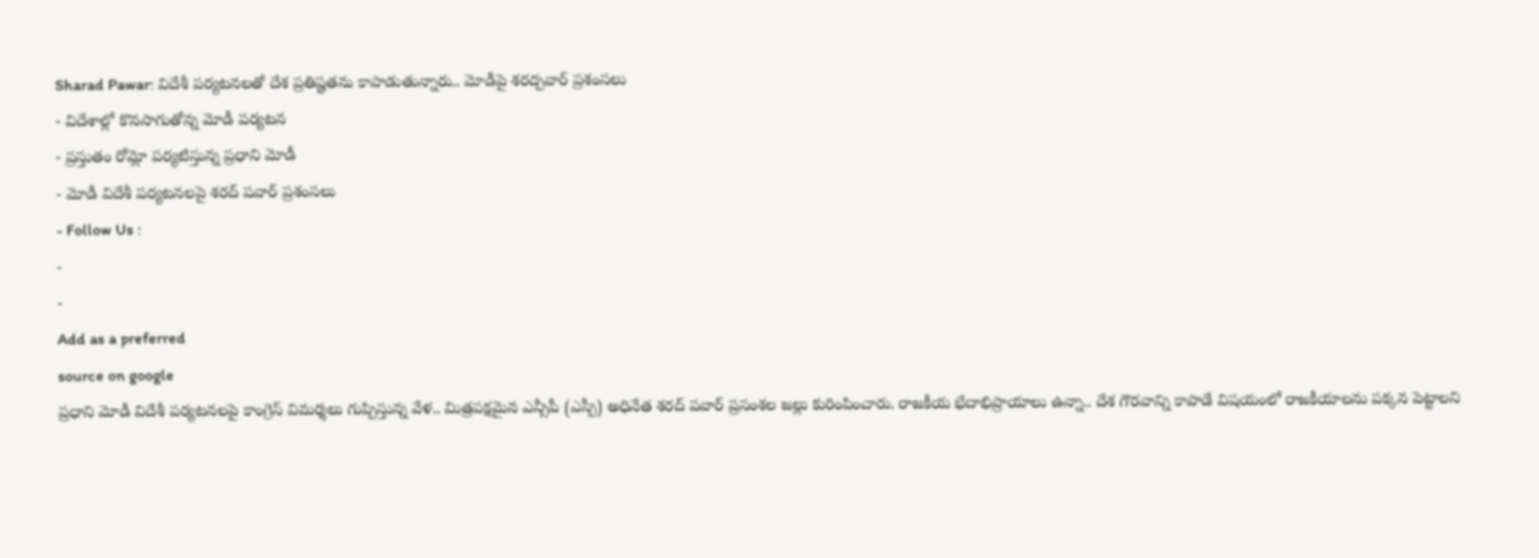Sharad Pawar: విదేశీ పర్యటనలతో దేశ ప్రతిష్టతను కాపాడుతున్నారు.. మోడీపై శరద్పవార్ ప్రశంసలు
- విదేశాల్లో కొనసాగుతోన్న మోడీ పర్యటన
- ప్రస్తుతం రోమ్లో పర్యటిస్తున్న ప్రధాని మోడీ
- మోడీ విదేశీ పర్యటనలపై శరద్ పవార్ ప్రశంసలు
- Follow Us :
-
-
Add as a preferred
source on google
ప్రధాని మోడీ విదేశీ పర్యటనలపై కాంగ్రెస్ విమర్శలు గుప్పిస్తున్న వేళ.. మిత్రపక్షమైన ఎన్సీపీ (ఎస్పీ) అధినేత శరద్ పవార్ ప్రసంశల జల్లు కురింపించారు. రాజకీయ భేదాభిప్రాయాలు ఉన్నా.. దేశ గౌరవాన్ని కాపాడే విషయంలో రాజకీయాలను పక్కన పెట్టాలని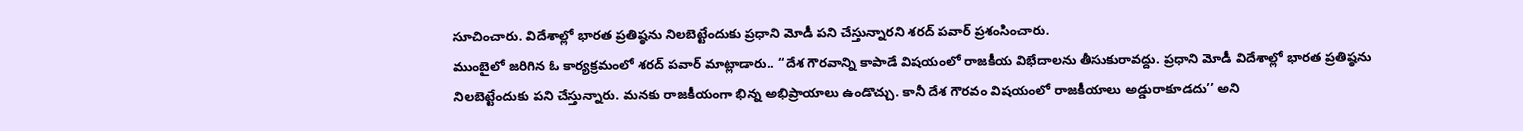సూచించారు. విదేశాల్లో భారత ప్రతిష్ఠను నిలబెట్టేందుకు ప్రధాని మోడీ పని చేస్తున్నారని శరద్ పవార్ ప్రశంసించారు.
ముంబైలో జరిగిన ఓ కార్యక్రమంలో శరద్ పవార్ మాట్లాడారు.. ‘‘దేశ గౌరవాన్ని కాపాడే విషయంలో రాజకీయ విభేదాలను తీసుకురావద్దు. ప్రధాని మోడీ విదేశాల్లో భారత ప్రతిష్ఠను నిలబెట్టేందుకు పని చేస్తున్నారు. మనకు రాజకీయంగా భిన్న అభిప్రాయాలు ఉండొచ్చు. కానీ దేశ గౌరవం విషయంలో రాజకీయాలు అడ్డురాకూడదు’’ అని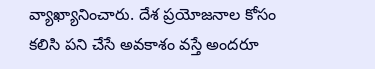వ్యాఖ్యానించారు. దేశ ప్రయోజనాల కోసం కలిసి పని చేసే అవకాశం వస్తే అందరూ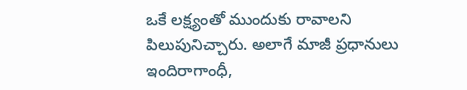ఒకే లక్ష్యంతో ముందుకు రావాలని పిలుపునిచ్చారు. అలాగే మాజీ ప్రధానులు ఇందిరాగాంధీ,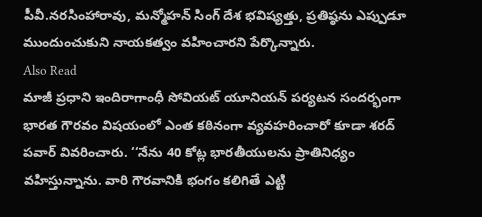పీవీ.నరసింహారావు, మన్మోహన్ సింగ్ దేశ భవిష్యత్తు, ప్రతిష్ఠను ఎప్పుడూ ముందుంచుకుని నాయకత్వం వహించారని పేర్కొన్నారు.
Also Read
మాజీ ప్రధాని ఇందిరాగాంధీ సోవియట్ యూనియన్ పర్యటన సందర్భంగా భారత గౌరవం విషయంలో ఎంత కఠినంగా వ్యవహరించారో కూడా శరద్ పవార్ వివరించారు. ‘‘నేను 40 కోట్ల భారతీయులను ప్రాతినిధ్యం వహిస్తున్నాను. వారి గౌరవానికి భంగం కలిగితే ఎట్టి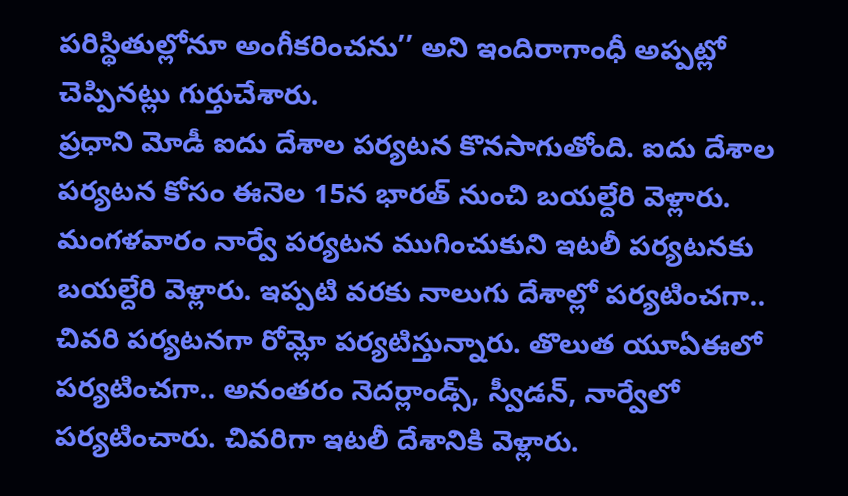పరిస్థితుల్లోనూ అంగీకరించను’’ అని ఇందిరాగాంధీ అప్పట్లో చెప్పినట్లు గుర్తుచేశారు.
ప్రధాని మోడీ ఐదు దేశాల పర్యటన కొనసాగుతోంది. ఐదు దేశాల పర్యటన కోసం ఈనెల 15న భారత్ నుంచి బయల్దేరి వెళ్లారు. మంగళవారం నార్వే పర్యటన ముగించుకుని ఇటలీ పర్యటనకు బయల్దేరి వెళ్లారు. ఇప్పటి వరకు నాలుగు దేశాల్లో పర్యటించగా.. చివరి పర్యటనగా రోమ్లో పర్యటిస్తున్నారు. తొలుత యూఏఈలో పర్యటించగా.. అనంతరం నెదర్లాండ్స్, స్వీడన్, నార్వేలో పర్యటించారు. చివరిగా ఇటలీ దేశానికి వెళ్లారు.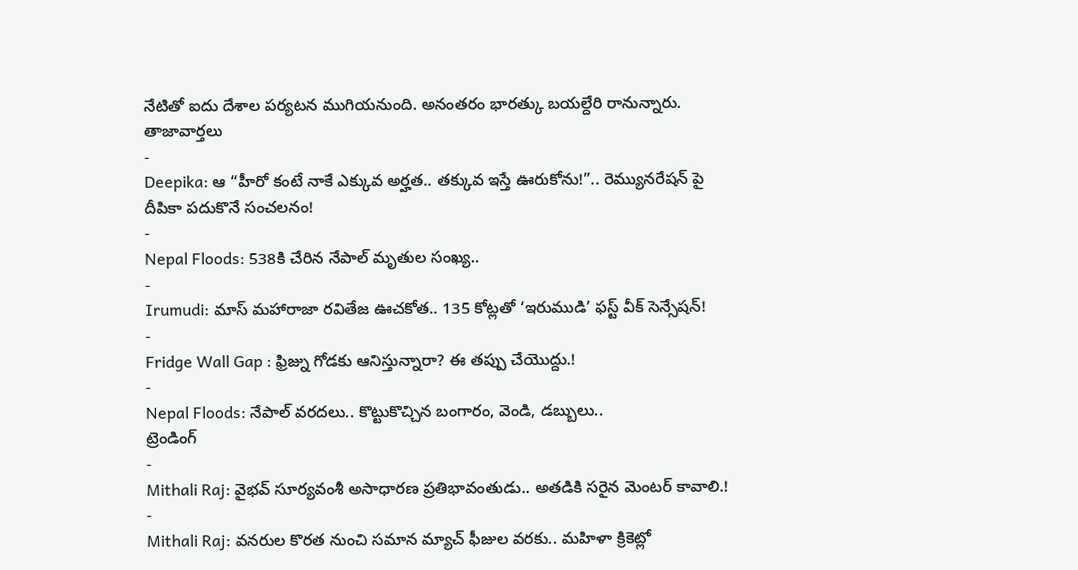నేటితో ఐదు దేశాల పర్యటన ముగియనుంది. అనంతరం భారత్కు బయల్దేరి రానున్నారు.
తాజావార్తలు
-
Deepika: ఆ “హీరో కంటే నాకే ఎక్కువ అర్హత.. తక్కువ ఇస్తే ఊరుకోను!”.. రెమ్యునరేషన్ పై దీపికా పదుకొనే సంచలనం!
-
Nepal Floods: 538కి చేరిన నేపాల్ మృతుల సంఖ్య..
-
Irumudi: మాస్ మహారాజా రవితేజ ఊచకోత.. 135 కోట్లతో ‘ఇరుముడి’ ఫస్ట్ వీక్ సెన్సేషన్!
-
Fridge Wall Gap : ఫ్రిజ్ను గోడకు ఆనిస్తున్నారా? ఈ తప్పు చేయొద్దు.!
-
Nepal Floods: నేపాల్ వరదలు.. కొట్టుకొచ్చిన బంగారం, వెండి, డబ్బులు..
ట్రెండింగ్
-
Mithali Raj: వైభవ్ సూర్యవంశీ అసాధారణ ప్రతిభావంతుడు.. అతడికి సరైన మెంటర్ కావాలి.!
-
Mithali Raj: వనరుల కొరత నుంచి సమాన మ్యాచ్ ఫీజుల వరకు.. మహిళా క్రికెట్లో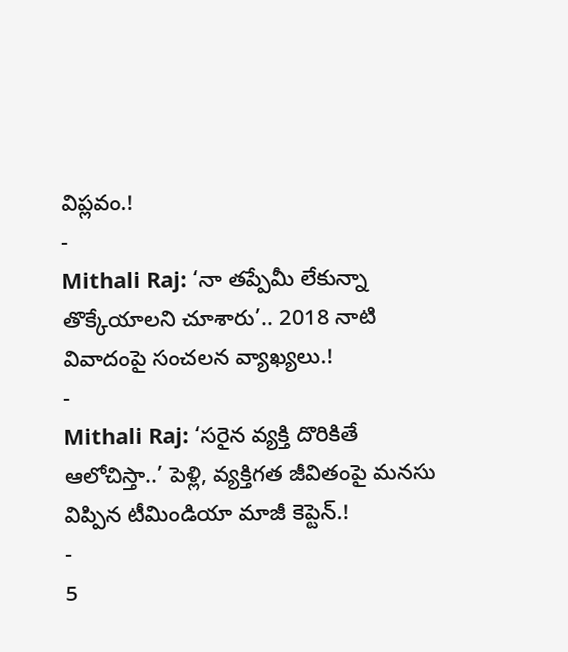విప్లవం.!
-
Mithali Raj: ‘నా తప్పేమీ లేకున్నా తొక్కేయాలని చూశారు’.. 2018 నాటి వివాదంపై సంచలన వ్యాఖ్యలు.!
-
Mithali Raj: ‘సరైన వ్యక్తి దొరికితే ఆలోచిస్తా..’ పెళ్లి, వ్యక్తిగత జీవితంపై మనసు విప్పిన టీమిండియా మాజీ కెప్టెన్.!
-
5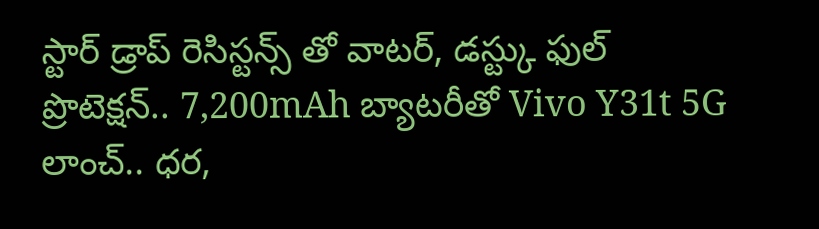స్టార్ డ్రాప్ రెసిస్టన్స్ తో వాటర్, డస్ట్కు ఫుల్ ప్రొటెక్షన్.. 7,200mAh బ్యాటరీతో Vivo Y31t 5G లాంచ్.. ధర,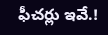ఫీచర్లు ఇవే.!